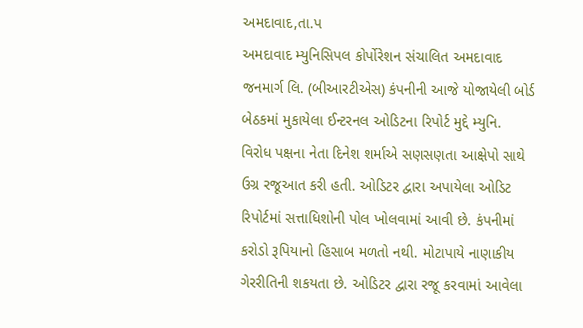અમદાવાદ,તા.પ
અમદાવાદ મ્યુનિસિપલ કોર્પોરેશન સંચાલિત અમદાવાદ જનમાર્ગ લિ. (બીઆરટીએસ) કંપનીની આજે યોજાયેલી બોર્ડ બેઠકમાં મુકાયેલા ઈન્ટરનલ ઓડિટના રિપોર્ટ મુદ્દે મ્યુનિ. વિરોધ પક્ષના નેતા દિનેશ શર્માએ સણસણતા આક્ષેપો સાથે ઉગ્ર રજૂઆત કરી હતી. ઓડિટર દ્વારા અપાયેલા ઓડિટ રિપોર્ટમાં સત્તાધિશોની પોલ ખોલવામાં આવી છે. કંપનીમાં કરોડો રૂપિયાનો હિસાબ મળતો નથી. મોટાપાયે નાણાકીય ગેરરીતિની શકયતા છે. ઓડિટર દ્વારા રજૂ કરવામાં આવેલા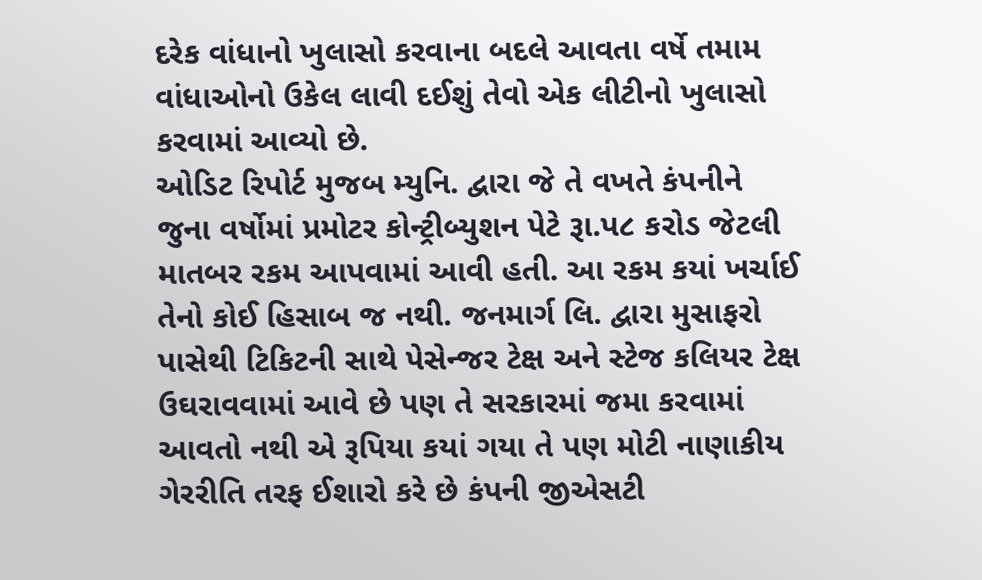દરેક વાંધાનો ખુલાસો કરવાના બદલે આવતા વર્ષે તમામ વાંધાઓનો ઉકેલ લાવી દઈશું તેવો એક લીટીનો ખુલાસો કરવામાં આવ્યો છે.
ઓડિટ રિપોર્ટ મુજબ મ્યુનિ. દ્વારા જે તે વખતે કંપનીને જુના વર્ષોમાં પ્રમોટર કોન્ટ્રીબ્યુશન પેટે રૂા.પ૮ કરોડ જેટલી માતબર રકમ આપવામાં આવી હતી. આ રકમ કયાં ખર્ચાઈ તેનો કોઈ હિસાબ જ નથી. જનમાર્ગ લિ. દ્વારા મુસાફરો પાસેથી ટિકિટની સાથે પેસેન્જર ટેક્ષ અને સ્ટેજ કલિયર ટેક્ષ ઉઘરાવવામાં આવે છે પણ તે સરકારમાં જમા કરવામાં આવતો નથી એ રૂપિયા કયાં ગયા તે પણ મોટી નાણાકીય ગેરરીતિ તરફ ઈશારો કરે છે કંપની જીએસટી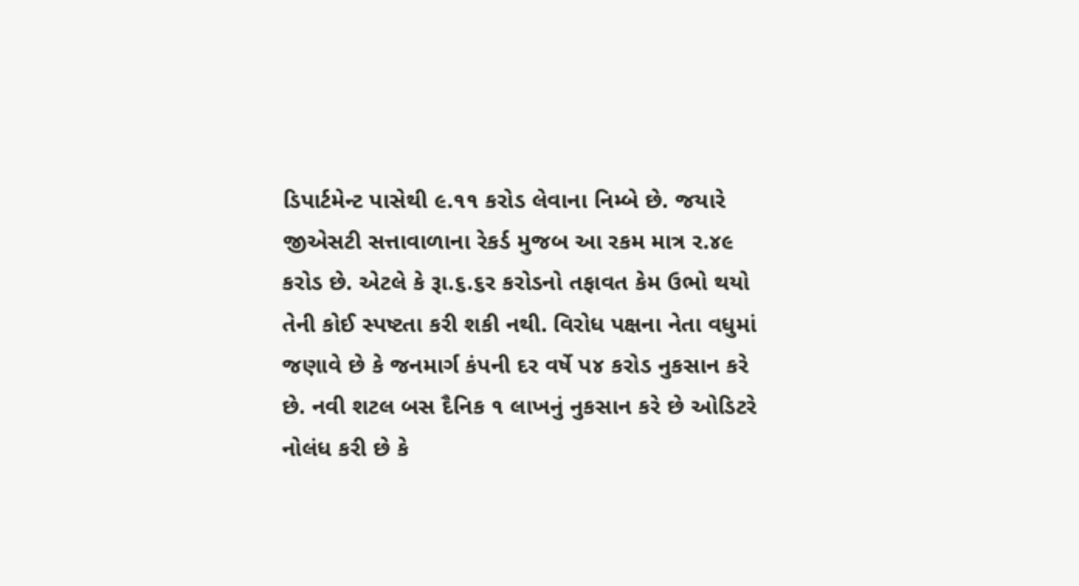ડિપાર્ટમેન્ટ પાસેથી ૯.૧૧ કરોડ લેવાના નિમ્બે છે. જયારે જીએસટી સત્તાવાળાના રેકર્ડ મુજબ આ રકમ માત્ર ર.૪૯ કરોડ છે. એટલે કે રૂા.૬.૬ર કરોડનો તફાવત કેમ ઉભો થયો તેની કોઈ સ્પષ્ટતા કરી શકી નથી. વિરોધ પક્ષના નેતા વધુમાં જણાવે છે કે જનમાર્ગ કંપની દર વર્ષે પ૪ કરોડ નુકસાન કરે છે. નવી શટલ બસ દૈનિક ૧ લાખનું નુકસાન કરે છે ઓડિટરે નોલંધ કરી છે કે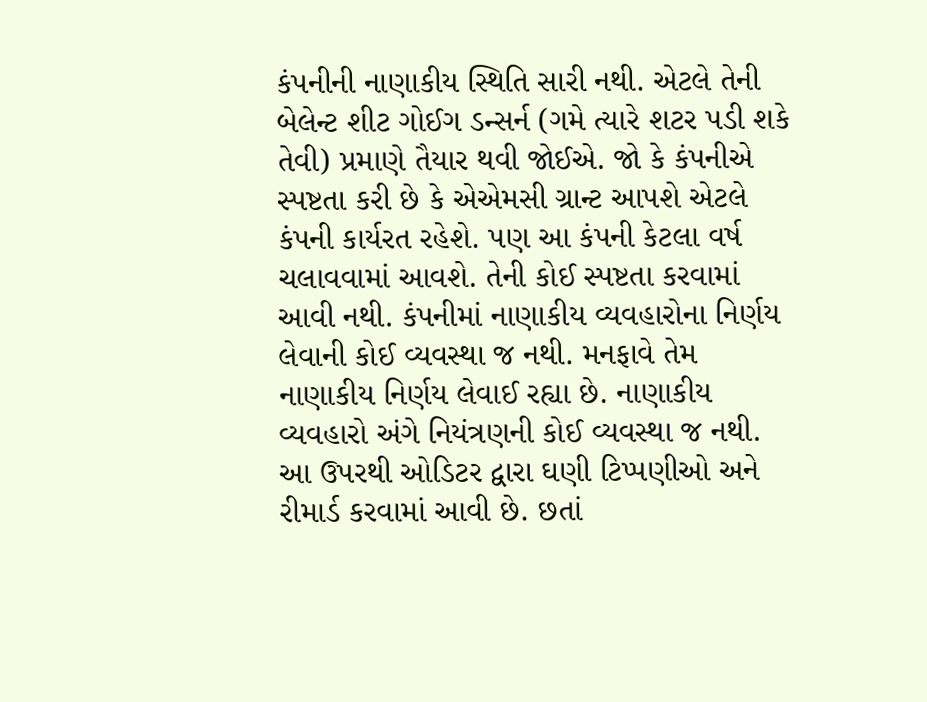કંપનીની નાણાકીય સ્થિતિ સારી નથી. એટલે તેની બેલેન્ટ શીટ ગોઈગ ડન્સર્ન (ગમે ત્યારે શટર પડી શકે તેવી) પ્રમાણે તૈયાર થવી જોઈએ. જો કે કંપનીએ સ્પષ્ટતા કરી છે કે એએમસી ગ્રાન્ટ આપશે એટલે કંપની કાર્યરત રહેશે. પણ આ કંપની કેટલા વર્ષ ચલાવવામાં આવશે. તેની કોઈ સ્પષ્ટતા કરવામાં આવી નથી. કંપનીમાં નાણાકીય વ્યવહારોના નિર્ણય લેવાની કોઈ વ્યવસ્થા જ નથી. મનફાવે તેમ નાણાકીય નિર્ણય લેવાઈ રહ્યા છે. નાણાકીય વ્યવહારો અંગે નિયંત્રણની કોઈ વ્યવસ્થા જ નથી.
આ ઉપરથી ઓડિટર દ્વારા ઘણી ટિપ્પણીઓ અને રીમાર્ડ કરવામાં આવી છે. છતાં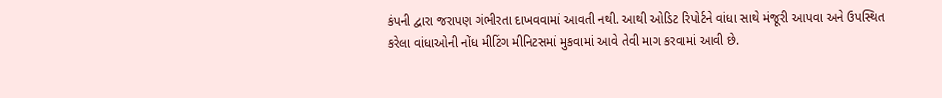કંપની દ્વારા જરાપણ ગંભીરતા દાખવવામાં આવતી નથી. આથી ઓડિટ રિપોર્ટને વાંધા સાથે મંજૂરી આપવા અને ઉપસ્થિત કરેલા વાંધાઓની નોંધ મીટિંગ મીનિટસમાં મુકવામાં આવે તેવી માગ કરવામાં આવી છે.